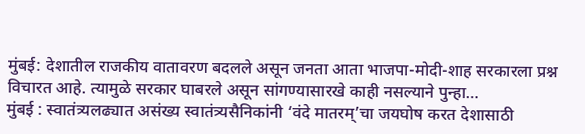मुंबई: देशातील राजकीय वातावरण बदलले असून जनता आता भाजपा-मोदी-शाह सरकारला प्रश्न विचारत आहे. त्यामुळे सरकार घाबरले असून सांगण्यासारखे काही नसल्याने पुन्हा…
मुंबई : स्वातंत्र्यलढ्यात असंख्य स्वातंत्र्यसैनिकांनी ‘वंदे मातरम्’चा जयघोष करत देशासाठी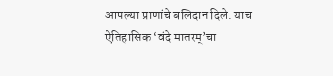आपल्या प्राणांचे बलिदान दिले. याच ऐतिहासिक ‘वंदे मातरम्’चा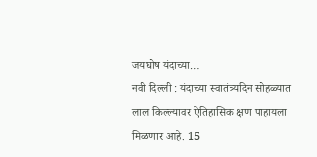जयघोष यंदाच्या…
नवी दिल्ली : यंदाच्या स्वातंत्र्यदिन सोहळ्यात लाल किल्ल्यावर ऐतिहासिक क्षण पाहायला मिळणार आहे. 15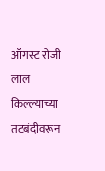ऑगस्ट रोजी लाल किल्ल्याच्या तटबंदीवरून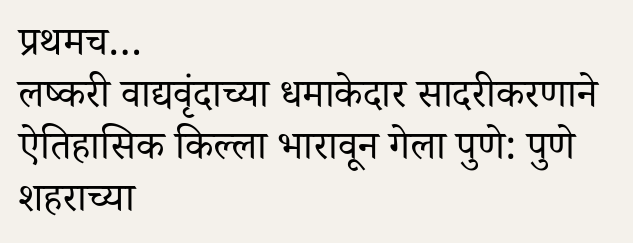प्रथमच…
लष्करी वाद्यवृंदाच्या धमाकेदार सादरीकरणाने ऐतिहासिक किल्ला भारावून गेला पुणे: पुणे शहराच्या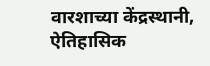वारशाच्या केंद्रस्थानी, ऐतिहासिक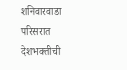शनिवारवाडा परिसरात देशभक्तीची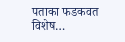पताका फडकवत विशेष…